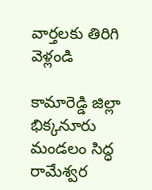వార్తలకు తిరిగి వెళ్లండి

కామారెడ్డి జిల్లా భిక్కనూరు మండలం సిద్ధ రామేశ్వర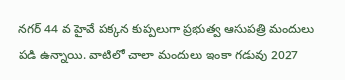నగర్ 44 వ హైవే పక్కన కుప్పలుగా ప్రభుత్వ ఆసుపత్రి మందులు పడి ఉన్నాయి. వాటిలో చాలా మందులు ఇంకా గడువు 2027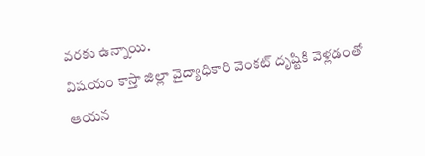వరకు ఉన్నాయి.
విషయం కాస్తా జిల్లా వైద్యాధికారి వెంకట్ దృష్టికి వెళ్లడంతో ఆయన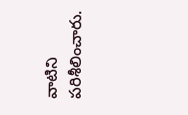వాటిని పరిశీలించారు.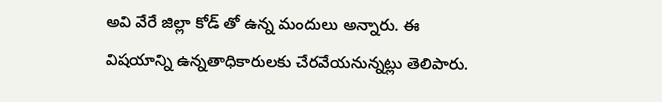అవి వేరే జిల్లా కోడ్ తో ఉన్న మందులు అన్నారు. ఈ విషయాన్ని ఉన్నతాధికారులకు చేరవేయనున్నట్లు తెలిపారు.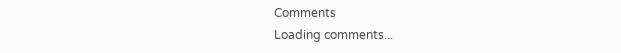Comments
Loading comments...